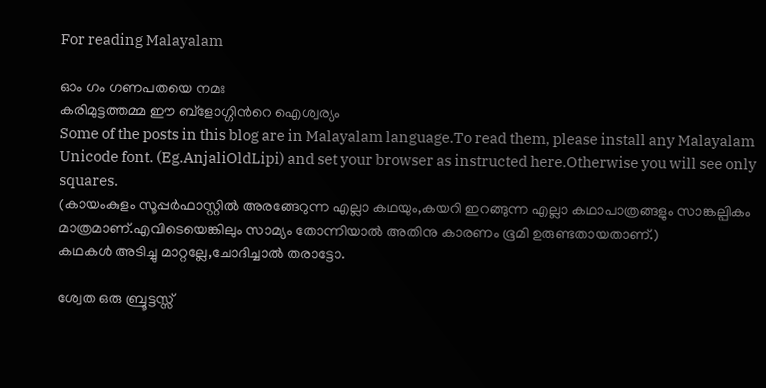For reading Malayalam

ഓം ഗം ഗണപതയെ നമഃ
കരിമുട്ടത്തമ്മ ഈ ബ്ളോഗ്ഗിന്‍റെ ഐശ്വര്യം
Some of the posts in this blog are in Malayalam language.To read them, please install any Malayalam Unicode font. (Eg.AnjaliOldLipi) and set your browser as instructed here.Otherwise you will see only squares.
(കായംകുളം സൂപ്പര്‍ഫാസ്റ്റില്‍ അരങ്ങേറുന്ന എല്ലാ കഥയും,കയറി ഇറങ്ങുന്ന എല്ലാ കഥാപാത്രങ്ങളും സാങ്കല്പികം മാത്രമാണ്.എവിടെയെങ്കിലും സാമ്യം തോന്നിയാല്‍ അതിനു കാരണം ഭൂമി ഉരുണ്ടതായതാണ്.)
കഥകള്‍ അടിച്ചു മാറ്റല്ലേ,ചോദിച്ചാല്‍ തരാട്ടോ.

ശ്വേത ഒരു ബ്രൂട്ടസ്സ്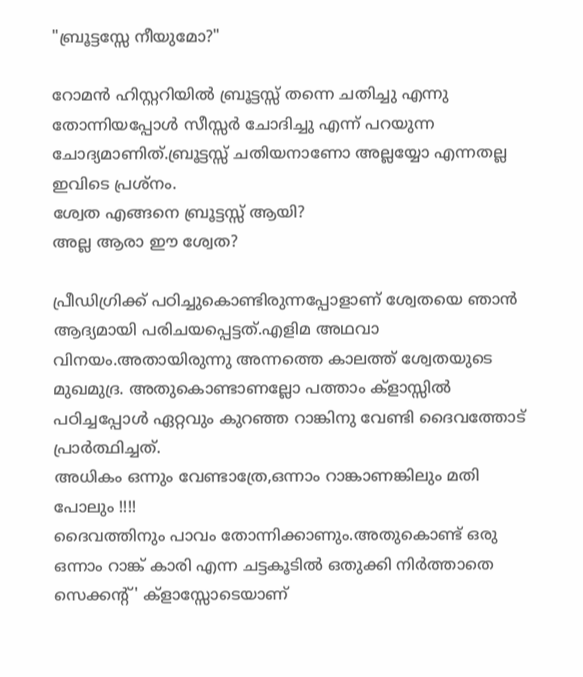"ബ്രൂട്ടസ്സേ നീയുമോ?"

റോമന്‍ ഹിസ്റ്ററിയില്‍ ബ്രൂട്ടസ്സ് തന്നെ ചതിച്ചു എന്നു തോന്നിയപ്പോള്‍ സീസ്സര്‍ ചോദിച്ചു എന്ന് പറയുന്ന ചോദ്യമാണിത്.ബ്രൂട്ടസ്സ് ചതിയനാണോ അല്ലയ്യോ എന്നതല്ല ഇവിടെ പ്രശ്നം.
ശ്വേത എങ്ങനെ ബ്രൂട്ടസ്സ് ആയി?
അല്ല ആരാ ഈ ശ്വേത?

പ്രീഡിഗ്രിക്ക് പഠിച്ചുകൊണ്ടിരുന്നപ്പോളാണ് ശ്വേതയെ ഞാന്‍ ആദ്യമായി പരിചയപ്പെട്ടത്.എളിമ അഥവാ വിനയം.അതായിരുന്നു അന്നത്തെ കാലത്ത് ശ്വേതയുടെ മുഖമുദ്ര. അതുകൊണ്ടാണല്ലോ പത്താം ക്ളാസ്സില്‍ പഠിച്ചപ്പോള്‍ ഏറ്റവും കുറഞ്ഞ റാങ്കിനു വേണ്ടി ദൈവത്തോട് പ്രാര്‍ത്ഥിച്ചത്.
അധികം ഒന്നും വേണ്ടാത്രേ,ഒന്നാം റാങ്കാണങ്കിലും മതി പോലും !!!!
ദൈവത്തിനും പാവം തോന്നിക്കാണും.അതുകൊണ്ട് ഒരു ഒന്നാം റാങ്ക് കാരി എന്ന ചട്ടകൂടില്‍ ഒതുക്കി നിര്‍ത്താതെ സെക്കന്‍റ്' ക്ളാസ്സോടെയാണ്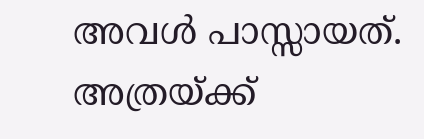അവള്‍ പാസ്സായത്.
അത്രയ്ക്ക്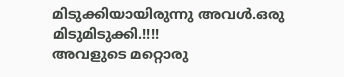മിടുക്കിയായിരുന്നു അവള്‍.ഒരു മിടുമിടുക്കി.!!!!
അവളുടെ മറ്റൊരു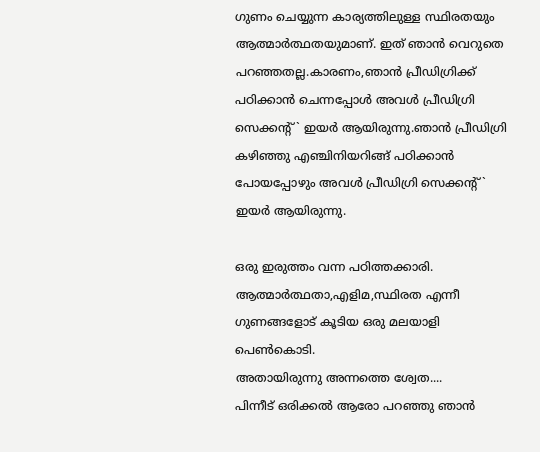ഗുണം ചെയ്യുന്ന കാര്യത്തിലുള്ള സ്ഥിരതയും ആത്മാര്‍ത്ഥതയുമാണ്. ഇത് ഞാന്‍ വെറുതെ പറഞ്ഞതല്ല.കാരണം,ഞാന്‍ പ്രീഡിഗ്രിക്ക് പഠിക്കാന്‍ ചെന്നപ്പോള്‍ അവള്‍ പ്രീഡിഗ്രി സെക്കന്‍റ്‌` ഇയര്‍ ആയിരുന്നു.ഞാന്‍ പ്രീഡിഗ്രി കഴിഞ്ഞു എഞ്ചിനിയറിങ്ങ് പഠിക്കാന്‍ പോയപ്പോഴും അവള്‍ പ്രീഡിഗ്രി സെക്കന്‍റ്‌` ഇയര്‍ ആയിരുന്നു.

ഒരു ഇരുത്തം വന്ന പഠിത്തക്കാരി.
ആത്മാര്‍ത്ഥതാ,എളിമ,സ്ഥിരത എന്നീ ഗുണങ്ങളോട് കൂടിയ ഒരു മലയാളി പെണ്‍കൊടി.
അതായിരുന്നു അന്നത്തെ ശ്വേത....
പിന്നീട് ഒരിക്കല്‍ ആരോ പറഞ്ഞു ഞാന്‍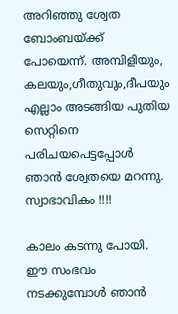അറിഞ്ഞു ശ്വേത ബോംബയ്ക്ക് പോയെന്ന്. അമ്പിളിയും, കലയും,ഗീതുവും,ദീപയും എല്ലാം അടങ്ങിയ പുതിയ സെറ്റിനെ പരിചയപെട്ടപ്പോള്‍ ഞാന്‍ ശ്വേതയെ മറന്നു.
സ്വാഭാവികം !!!!

കാലം കടന്നു പോയി. ഈ സംഭവം നടക്കുമ്പോള്‍ ഞാന്‍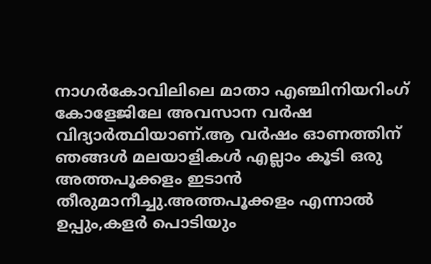നാഗര്‍കോവിലിലെ മാതാ എഞ്ചിനിയറിംഗ് കോളേജിലേ അവസാന വര്‍ഷ വിദ്യാര്‍ത്ഥിയാണ്.ആ വര്‍ഷം ഓണത്തിന് ഞങ്ങള്‍ മലയാളികള്‍ എല്ലാം കൂടി ഒരു അത്തപൂക്കളം ഇടാന്‍ തീരുമാനീച്ചു.അത്തപൂക്കളം എന്നാല്‍ ഉപ്പും,കളര്‍ പൊടിയും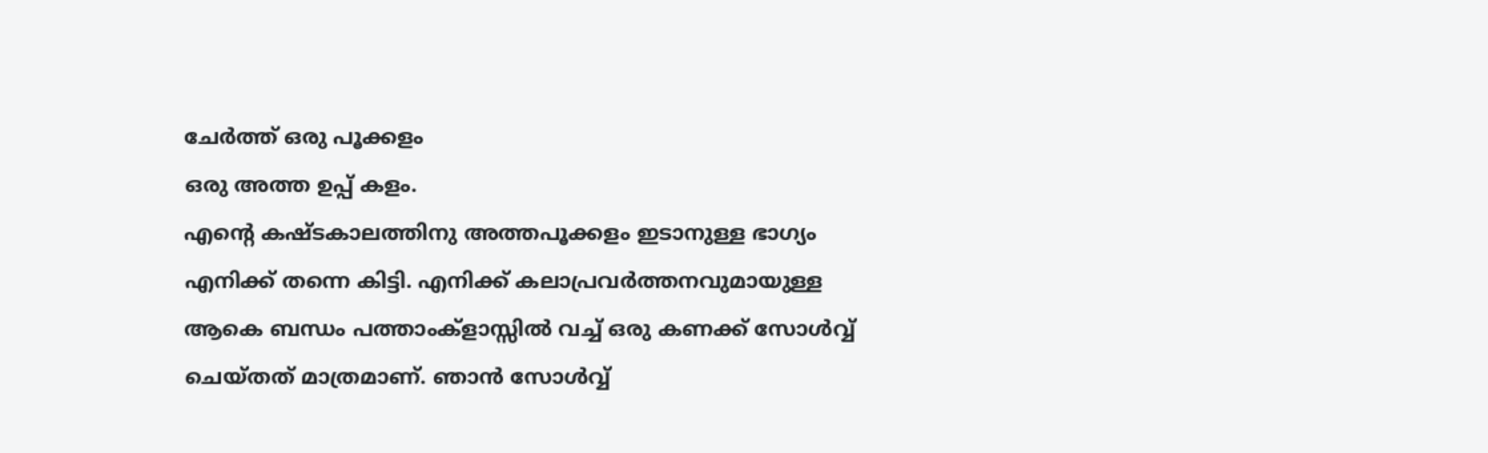ചേര്‍ത്ത് ഒരു പൂക്കളം
ഒരു അത്ത ഉപ്പ് കളം.
എന്‍റെ കഷ്ടകാലത്തിനു അത്തപൂക്കളം ഇടാനുള്ള ഭാഗ്യം എനിക്ക് തന്നെ കിട്ടി. എനിക്ക് കലാപ്രവര്‍ത്തനവുമായുള്ള ആകെ ബന്ധം പത്താംക്ളാസ്സില്‍ വച്ച് ഒരു കണക്ക് സോള്‍വ്വ് ചെയ്തത് മാത്രമാണ്. ഞാന്‍ സോള്‍വ്വ്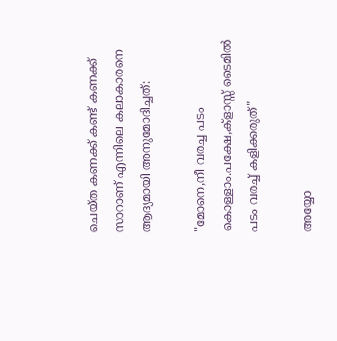ചെയ്ത കണക്ക് കണ്ട് കണക്ക് സാറാണ് എന്നിലെ കലാകാരനെ ആദ്യമായി അനുമോദിച്ചത്:

"മോനെ,നീ വരച്ച പടം കൊള്ളാം.പക്ഷേ,ക്ളാസ്സ് ടൈമില്‍ പടം വരച്ച് കളിക്കരുത്"

അയ്യോ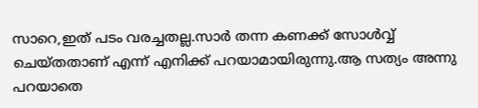സാറെ,ഇത് പടം വരച്ചതല്ല.സാര്‍ തന്ന കണക്ക് സോള്‍വ്വ് ചെയ്തതാണ് എന്ന് എനിക്ക് പറയാമായിരുന്നു.ആ സത്യം അന്നു പറയാതെ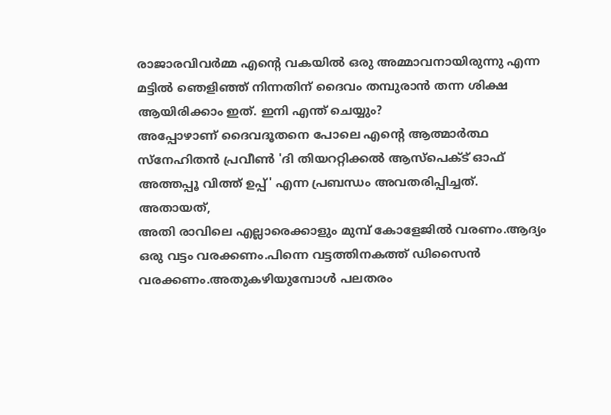രാജാരവിവര്‍മ്മ എന്‍റെ വകയില്‍ ഒരു അമ്മാവനായിരുന്നു എന്ന മട്ടില്‍ ഞെളിഞ്ഞ് നിന്നതിന് ദൈവം തമ്പുരാന്‍ തന്ന ശിക്ഷ ആയിരിക്കാം ഇത്. ഇനി എന്ത് ചെയ്യും?
അപ്പോഴാണ് ദൈവദൂതനെ പോലെ എന്‍റെ ആത്മാര്‍ത്ഥ സ്നേഹിതന്‍ പ്രവീണ്‍ 'ദി തിയററ്റിക്കല്‍ ആസ്പെക്ട് ഓഫ് അത്തപ്പൂ വിത്ത് ഉപ്പ്' എന്ന പ്രബന്ധം അവതരിപ്പിച്ചത്. അതായത്,
അതി രാവിലെ എല്ലാരെക്കാളും മുമ്പ് കോളേജില്‍ വരണം.ആദ്യം ഒരു വട്ടം വരക്കണം.പിന്നെ വട്ടത്തിനകത്ത് ഡിസൈന്‍ വരക്കണം.അതുകഴിയുമ്പോള്‍ പലതരം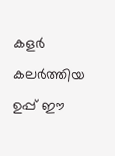കളര്‍ കലര്‍ത്തിയ ഉപ്പ് ഈ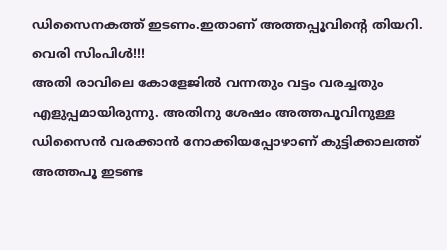ഡിസൈനകത്ത് ഇടണം.ഇതാണ് അത്തപ്പൂവിന്‍റെ തിയറി.
വെരി സിംപിള്‍!!!
അതി രാവിലെ കോളേജില്‍ വന്നതും വട്ടം വരച്ചതും എളുപ്പമായിരുന്നു. അതിനു ശേഷം അത്തപൂവിനുള്ള ഡിസൈന്‍ വരക്കാന്‍ നോക്കിയപ്പോഴാണ് കുട്ടിക്കാലത്ത് അത്തപൂ ഇടണ്ട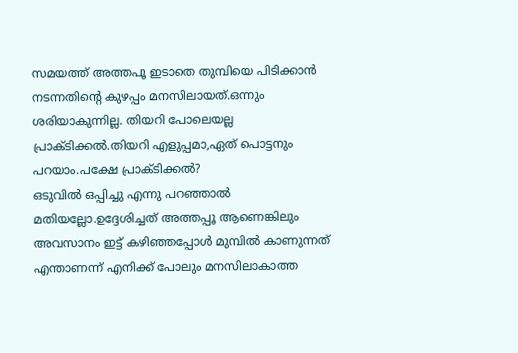സമയത്ത് അത്തപൂ ഇടാതെ തുമ്പിയെ പിടിക്കാന്‍ നടന്നതിന്‍റെ കുഴപ്പം മനസിലായത്.ഒന്നും ശരിയാകുന്നില്ല. തിയറി പോലെയല്ല പ്രാക്ടിക്കല്‍.തിയറി എളുപ്പമാ,ഏത് പൊട്ടനും പറയാം.പക്ഷേ പ്രാക്ടിക്കല്‍?
ഒടുവില്‍ ഒപ്പിച്ചു എന്നു പറഞ്ഞാല്‍ മതിയല്ലോ.ഉദ്ദേശിച്ചത് അത്തപ്പൂ ആണെങ്കിലും അവസാനം ഇട്ട് കഴിഞ്ഞപ്പോള്‍ മുമ്പില്‍ കാണുന്നത് എന്താണന്ന് എനിക്ക് പോലും മനസിലാകാത്ത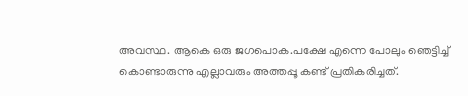അവസ്ഥ. ആകെ ഒരു ജഗപൊക.പക്ഷേ എന്നെ പോലും ഞെട്ടിച്ച് കൊണ്ടാരുന്നു എല്ലാവരും അത്തപ്പൂ കണ്ട് പ്രതികരിച്ചത്.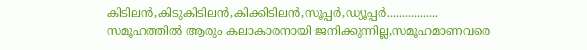കിടിലന്‍,കിടുകിടിലന്‍,കിക്കിടിലന്‍,സൂപ്പര്‍,ഡ്യൂപ്പര്‍.................
സമൂഹത്തില്‍ ആരും കലാകാരനായി ജനിക്കുന്നില്ല,സമൂഹമാണവരെ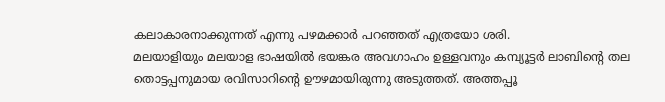കലാകാരനാക്കുന്നത് എന്നു പഴമക്കാര്‍ പറഞ്ഞത് എത്രയോ ശരി.
മലയാളിയും മലയാള ഭാഷയില്‍ ഭയങ്കര അവഗാഹം ഉള്ളവനും കമ്പ്യൂട്ടര്‍ ലാബിന്‍റെ തല തൊട്ടപ്പനുമായ രവിസാറിന്‍റെ ഊഴമായിരുന്നു അടുത്തത്. അത്തപ്പൂ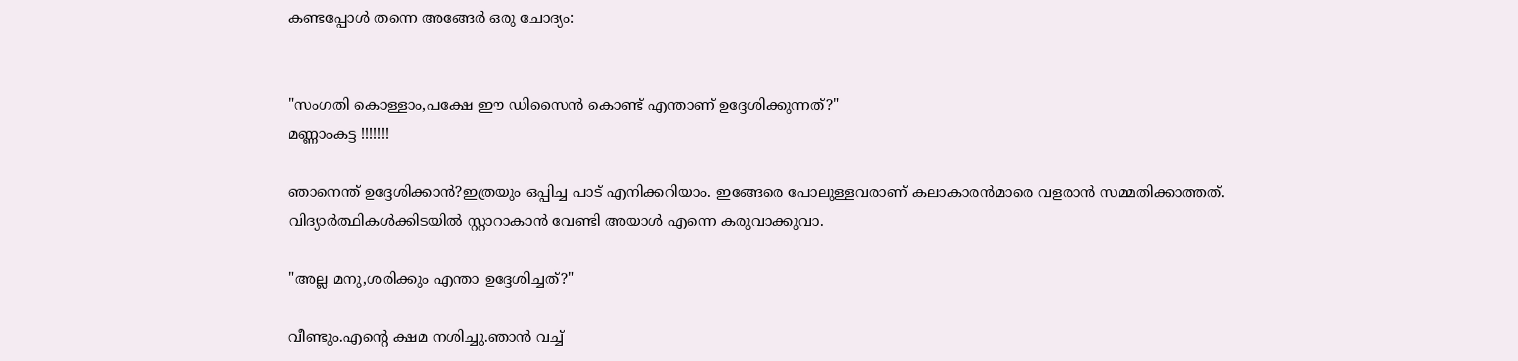കണ്ടപ്പോള്‍ തന്നെ അങ്ങേര്‍ ഒരു ചോദ്യം:


"സംഗതി കൊള്ളാം,പക്ഷേ ഈ ഡിസൈന്‍ കൊണ്ട് എന്താണ് ഉദ്ദേശിക്കുന്നത്?"
മണ്ണാംകട്ട !!!!!!!

ഞാനെന്ത് ഉദ്ദേശിക്കാന്‍?ഇത്രയും ഒപ്പിച്ച പാട് എനിക്കറിയാം. ഇങ്ങേരെ പോലുള്ളവരാണ് കലാകാരന്‍മാരെ വളരാന്‍ സമ്മതിക്കാത്തത്. വിദ്യാര്‍ത്ഥികള്‍ക്കിടയില്‍ സ്റ്റാറാകാന്‍ വേണ്ടി അയാള്‍ എന്നെ കരുവാക്കുവാ.

"അല്ല മനു,ശരിക്കും എന്താ ഉദ്ദേശിച്ചത്?"

വീണ്ടും.എന്‍റെ ക്ഷമ നശിച്ചു.ഞാന്‍ വച്ച്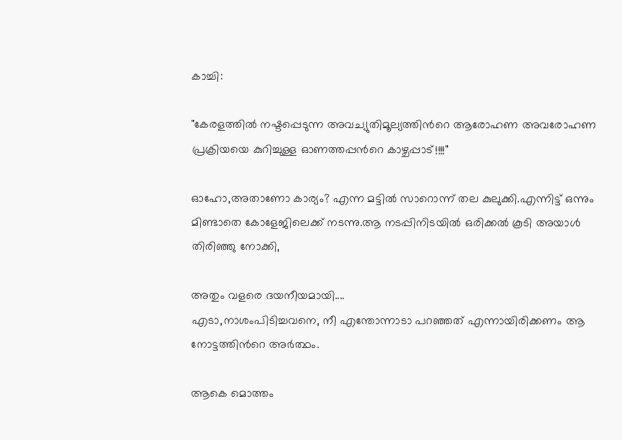കാച്ചി:

"കേരളത്തില്‍ നഷ്ടപ്പെടുന്ന അവച്യുതിമൂല്യത്തിന്‍റെ ആരോഹണ അവരോഹണ പ്രക്രിയയെ കുറിച്ചുള്ള ഓണത്തപ്പന്‍റെ കാഴ്ചപ്പാട്!!!!"

ഓഹോ,അതാണോ കാര്യം? എന്ന മട്ടില്‍ സാറൊന്ന് തല കുലുക്കി.എന്നിട്ട് ഒന്നും മിണ്ടാതെ കോളേജിലെക്ക് നടന്നു.ആ നടപ്പിനിടയില്‍ ഒരിക്കല്‍ കൂടി അയാള്‍ തിരിഞ്ഞു നോക്കി,

അതും വളരെ ദയനീയമായി....
എടാ,നാശംപിടിച്ചവനെ, നീ എന്തോന്നാടാ പറഞ്ഞത് എന്നായിരിക്കണം ആ നോട്ടത്തിന്‍റെ അര്‍ത്ഥം.

ആകെ മൊത്തം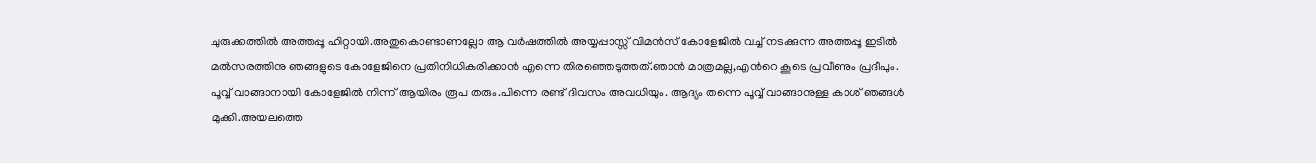ചുരുക്കത്തില്‍ അത്തപ്പൂ ഹിറ്റായി.അതുകൊണ്ടാണല്ലോ ആ വര്‍ഷത്തില്‍ അയ്യപ്പാസ്സ് വിമന്‍സ് കോളേജില്‍ വച്ച് നടക്കുന്ന അത്തപ്പൂ ഇടില്‍ മല്‍സരത്തിനു ഞങ്ങളുടെ കോളേജിനെ പ്രതിനിധികരിക്കാന്‍ എന്നെ തിരഞ്ഞെടുത്തത്.ഞാന്‍ മാത്രമല്ല,എന്‍റെ കൂടെ പ്രവീണും പ്രദീപും. പൂവ്വ് വാങ്ങാനായി കോളേജില്‍ നിന്ന് ആയിരം രൂപ തരും.പിന്നെ രണ്ട് ദിവസം അവധിയും. ആദ്യം തന്നെ പൂവ്വ് വാങ്ങാനുള്ള കാശ് ഞങ്ങള്‍ മുക്കി.അയലത്തെ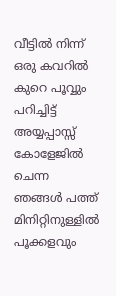വീട്ടില്‍ നിന്ന് ഒരു കവറില്‍ കുറെ പൂവ്വും പറിച്ചിട്ട് അയ്യപ്പാസ്സ് കോളേജില്‍ ചെന്ന ഞങ്ങള്‍ പത്ത് മിനിറ്റിനുള്ളില്‍ പൂക്കളവും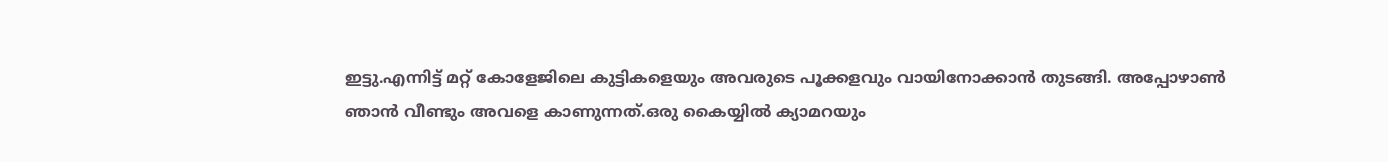ഇട്ടു.എന്നിട്ട് മറ്റ് കോളേജിലെ കുട്ടികളെയും അവരുടെ പൂക്കളവും വായിനോക്കാന്‍ തുടങ്ങി. അപ്പോഴാണ്‍ ഞാന്‍ വീണ്ടും അവളെ കാണുന്നത്.ഒരു കൈയ്യില്‍ ക്യാമറയും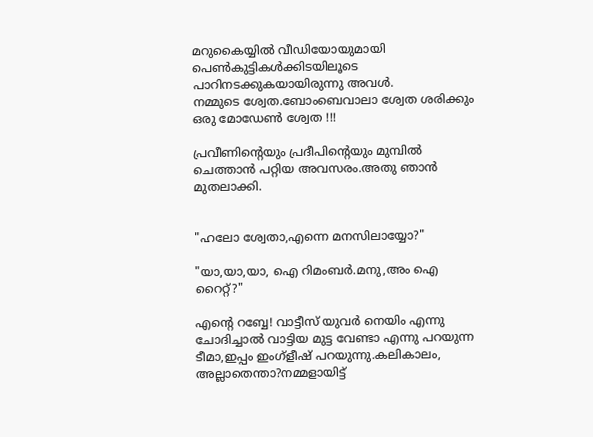മറുകൈയ്യില്‍ വീഡിയോയുമായി പെണ്‍കുട്ടികള്‍ക്കിടയിലൂടെ പാറിനടക്കുകയായിരുന്നു അവള്‍.
നമ്മുടെ ശ്വേത.ബോംബെവാലാ ശ്വേത ശരിക്കും ഒരു മോഡേണ്‍ ശ്വേത !!!

പ്രവീണിന്‍റെയും പ്രദീപിന്‍റെയും മുമ്പില്‍ ചെത്താന്‍ പറ്റിയ അവസരം.അതു ഞാന്‍ മുതലാക്കി.


"ഹലോ ശ്വേതാ,എന്നെ മനസിലായ്യോ?"

"യാ,യാ,യാ, ഐ റിമംബര്‍.മനു,അം ഐ റൈറ്റ്?"

എന്‍റെ റബ്ബേ! വാട്ടീസ് യുവര്‍ നെയിം എന്നു ചോദിച്ചാല്‍ വാട്ടിയ മുട്ട വേണ്ടാ എന്നു പറയുന്ന ടീമാ,ഇപ്പം ഇംഗ്ളീഷ് പറയുന്നു.കലികാലം, അല്ലാതെന്താ?നമ്മളായിട്ട്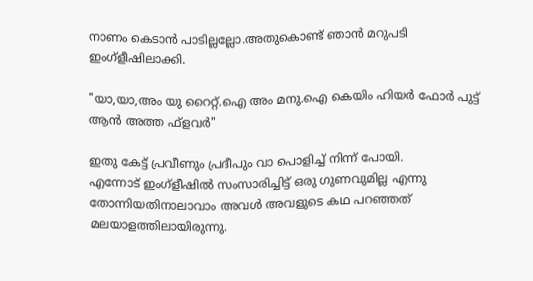നാണം കെടാന്‍ പാടില്ലല്ലോ.അതുകൊണ്ട് ഞാന്‍ മറുപടി ഇംഗ്ളീഷിലാക്കി.

"യാ,യാ,അം യു റൈറ്റ്.ഐ അം മനു.ഐ കെയിം ഹിയര്‍ ഫോര്‍ പുട്ട് ആന്‍ അത്ത ഫ്ളവര്‍"

ഇതു കേട്ട് പ്രവീണും പ്രദീപും വാ പൊളിച്ച് നിന്ന് പോയി.
എന്നോട് ഇംഗ്ളീഷില്‍ സംസാരിച്ചിട്ട് ഒരു ഗുണവുമില്ല എന്നു തോന്നിയതിനാലാവാം അവള്‍ അവളുടെ കഥ പറഞ്ഞത് മലയാളത്തിലായിരുന്നു.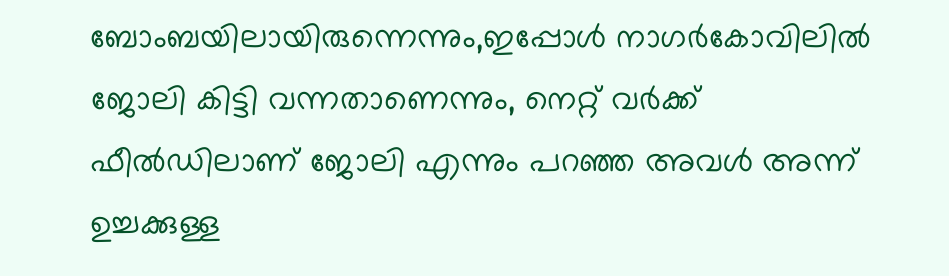ബോംബയിലായിരുന്നെന്നും,ഇപ്പോള്‍ നാഗര്‍കോവിലില്‍ ജോലി കിട്ടി വന്നതാണെന്നും, നെറ്റ് വര്‍ക്ക് ഫീല്‍ഡിലാണ് ജോലി എന്നും പറഞ്ഞ അവള്‍ അന്ന് ഉച്ചക്കുള്ള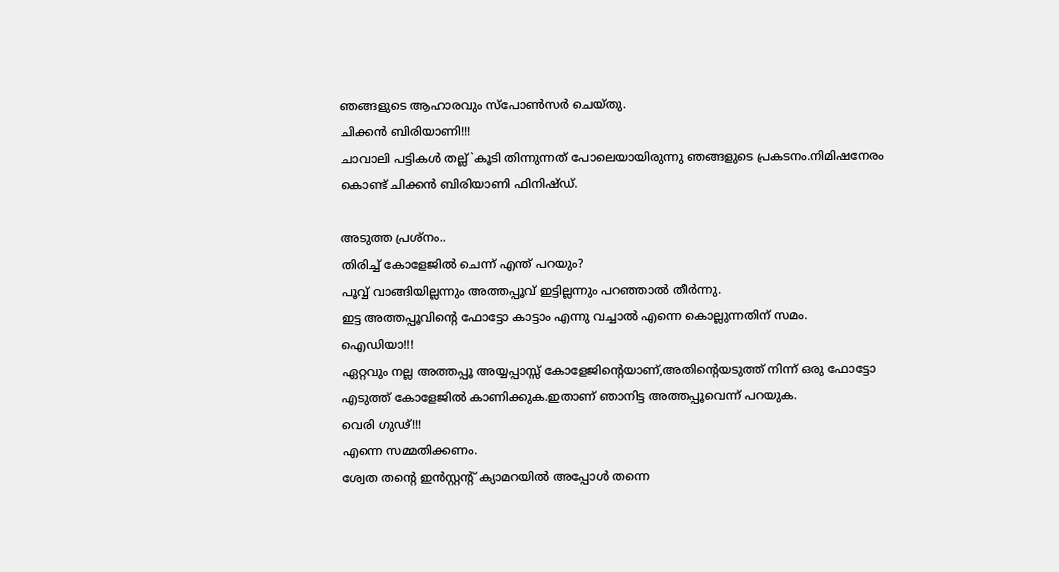ഞങ്ങളുടെ ആഹാരവും സ്പോണ്‍സര്‍ ചെയ്തു.
ചിക്കന്‍ ബിരിയാണി!!!
ചാവാലി പട്ടികള്‍ തല്ല്`കൂടി തിന്നുന്നത് പോലെയായിരുന്നു ഞങ്ങളുടെ പ്രകടനം.നിമിഷനേരം കൊണ്ട് ചിക്കന്‍ ബിരിയാണി ഫിനിഷ്ഡ്.

അടുത്ത പ്രശ്നം..
തിരിച്ച് കോളേജില്‍ ചെന്ന് എന്ത് പറയും?
പൂവ്വ് വാങ്ങിയില്ലന്നും അത്തപ്പൂവ് ഇട്ടില്ലന്നും പറഞ്ഞാല്‍ തീര്‍ന്നു.
ഇട്ട അത്തപ്പൂവിന്‍റെ ഫോട്ടോ കാട്ടാം എന്നു വച്ചാല്‍ എന്നെ കൊല്ലുന്നതിന് സമം.
ഐഡിയാ!!!
ഏറ്റവും നല്ല അത്തപ്പൂ അയ്യപ്പാസ്സ് കോളേജിന്‍റെയാണ്,അതിന്‍റെയടുത്ത് നിന്ന് ഒരു ഫോട്ടോ എടുത്ത് കോളേജില്‍ കാണിക്കുക.ഇതാണ് ഞാനിട്ട അത്തപ്പൂവെന്ന് പറയുക.
വെരി ഗുഢ്!!!
എന്നെ സമ്മതിക്കണം.
ശ്വേത തന്‍റെ ഇന്‍സ്റ്റന്‍റ്‌ ക്യാമറയില്‍ അപ്പോള്‍ തന്നെ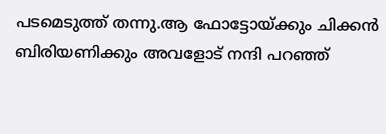പടമെടുത്ത് തന്നു.ആ ഫോട്ടോയ്ക്കും ചിക്കന്‍ ബിരിയണിക്കും അവളോട് നന്ദി പറഞ്ഞ്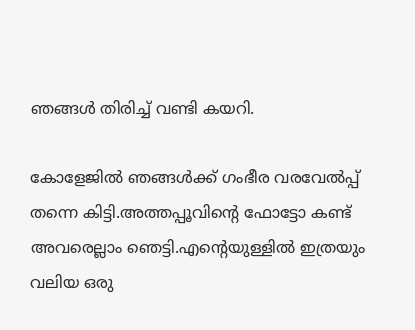ഞങ്ങള്‍ തിരിച്ച് വണ്ടി കയറി.

കോളേജില്‍ ഞങ്ങള്‍ക്ക് ഗംഭീര വരവേല്‍പ്പ് തന്നെ കിട്ടി.അത്തപ്പൂവിന്‍റെ ഫോട്ടോ കണ്ട് അവരെല്ലാം ഞെട്ടി.എന്‍റെയുള്ളില്‍ ഇത്രയും വലിയ ഒരു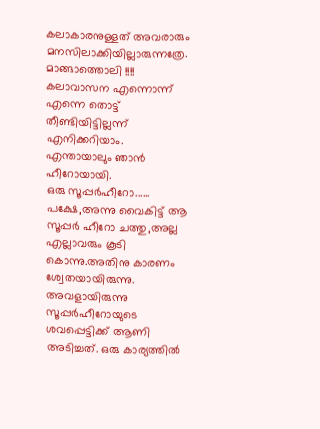കലാകാരനുള്ളത് അവരാരും മനസിലാക്കിയില്ലാരുന്നത്രേ.
മാങ്ങാത്തൊലി !!!!
കലാവാസന എന്നൊന്ന് എന്നെ തൊട്ട് തീണ്ടിയിട്ടില്ലന്ന് എനിക്കറിയാം.
എന്തായാലും ഞാന്‍ ഹീറോയായി.
ഒരു സൂപ്പര്‍ഹീറോ......
പക്ഷേ,അന്നു വൈകിട്ട് ആ സൂപ്പര്‍ ഹീറോ ചത്തു,അല്ല എല്ലാവരും കൂടി കൊന്നു.അതിനു കാരണം ശ്വേതയായിരുന്നു. അവളായിരുന്നു സൂപ്പര്‍ഹീറോയുടെ ശവപ്പെട്ടിക്ക് ആണി അടിച്ചത്. ഒരു കാര്യത്തില്‍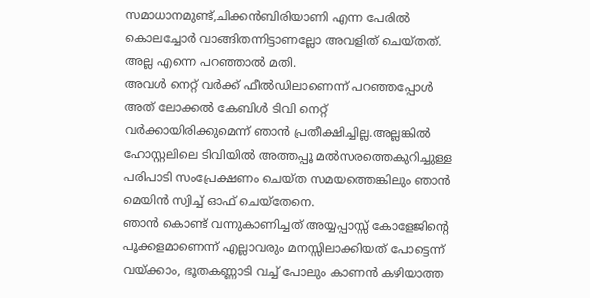സമാധാനമുണ്ട്,ചിക്കന്‍ബിരിയാണി എന്ന പേരില്‍ കൊലച്ചോര്‍ വാങ്ങിതന്നിട്ടാണല്ലോ അവളിത് ചെയ്തത്.
അല്ല എന്നെ പറഞ്ഞാല്‍ മതി.
അവള്‍ നെറ്റ് വര്‍ക്ക് ഫീല്‍ഡിലാണെന്ന് പറഞ്ഞപ്പോള്‍ അത് ലോക്കല്‍ കേബിള്‍ ടിവി നെറ്റ് വര്‍ക്കായിരിക്കുമെന്ന് ഞാന്‍ പ്രതീക്ഷിച്ചില്ല.അല്ലങ്കില്‍ ഹോസ്റ്റലിലെ ടിവിയില്‍ അത്തപ്പൂ മല്‍സരത്തെകുറിച്ചുള്ള പരിപാടി സംപ്രേക്ഷണം ചെയ്ത സമയത്തെങ്കിലും ഞാന്‍ മെയിന്‍ സ്വിച്ച് ഓഫ് ചെയ്തേനെ.
ഞാന്‍ കൊണ്ട് വന്നുകാണിച്ചത് അയ്യപ്പാസ്സ് കോളേജിന്‍റെ പൂക്കളമാണെന്ന് എല്ലാവരും മനസ്സിലാക്കിയത് പോട്ടെന്ന് വയ്ക്കാം, ഭൂതകണ്ണാടി വച്ച് പോലും കാണന്‍ കഴിയാത്ത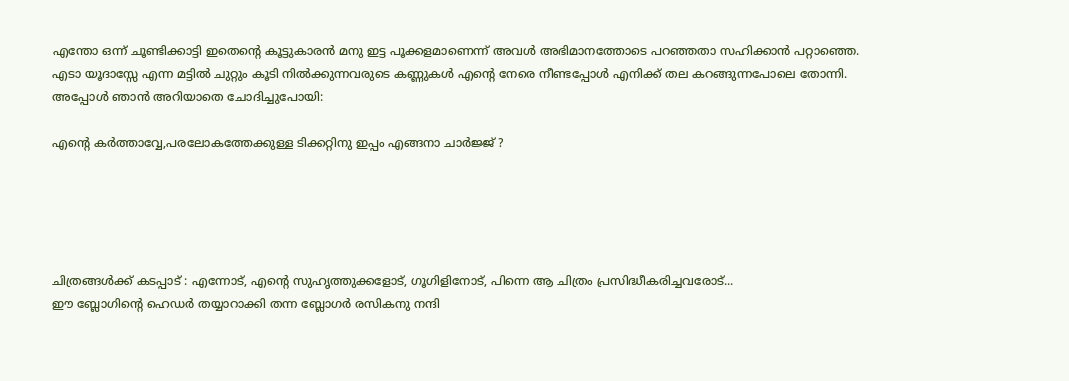എന്തോ ഒന്ന് ചൂണ്ടിക്കാട്ടി ഇതെന്‍റെ കൂട്ടുകാരന്‍ മനു ഇട്ട പൂക്കളമാണെന്ന് അവള്‍ അഭിമാനത്തോടെ പറഞ്ഞതാ സഹിക്കാന്‍ പറ്റാഞ്ഞെ.
എടാ യൂദാസ്സേ എന്ന മട്ടില്‍ ചുറ്റും കൂടി നില്‍ക്കുന്നവരുടെ കണ്ണുകള്‍ എന്‍റെ നേരെ നീണ്ടപ്പോള്‍ എനിക്ക് തല കറങ്ങുന്നപോലെ തോന്നി. അപ്പോള്‍ ഞാന്‍ അറിയാതെ ചോദിച്ചുപോയി:

എന്‍റെ കര്‍ത്താവ്വേ,പരലോകത്തേക്കുള്ള ടിക്കറ്റിനു ഇപ്പം എങ്ങനാ ചാര്‍ജ്ജ് ?





ചിത്രങ്ങള്‍ക്ക് കടപ്പാട് : എന്നോട്, എന്‍റെ സുഹൃത്തുക്കളോട്, ഗൂഗിളിനോട്, പിന്നെ ആ ചിത്രം പ്രസിദ്ധീകരിച്ചവരോട്...
ഈ ബ്ലോഗിന്‍റെ ഹെഡര്‍ തയ്യാറാക്കി തന്ന ബ്ലോഗര്‍ രസികനു നന്ദി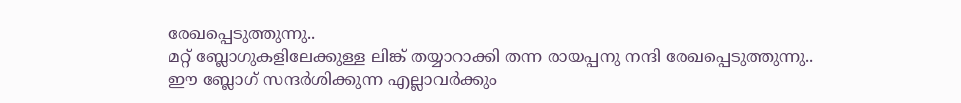രേഖപ്പെടുത്തുന്നു..
മറ്റ് ബ്ലോഗുകളിലേക്കുള്ള ലിങ്ക് തയ്യാറാക്കി തന്ന രായപ്പനു നന്ദി രേഖപ്പെടുത്തുന്നു..
ഈ ബ്ലോഗ് സന്ദര്‍ശിക്കുന്ന എല്ലാവര്‍ക്കും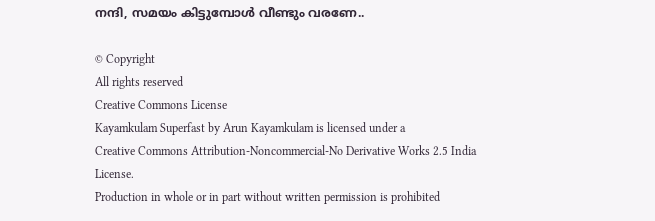നന്ദി, സമയം കിട്ടുമ്പോള്‍ വീണ്ടും വരണേ..

© Copyright
All rights reserved
Creative Commons License
Kayamkulam Superfast by Arun Kayamkulam is licensed under a
Creative Commons Attribution-Noncommercial-No Derivative Works 2.5 India License.
Production in whole or in part without written permission is prohibited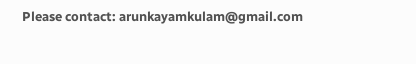Please contact: arunkayamkulam@gmail.com